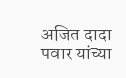अजित दादा पवार यांच्या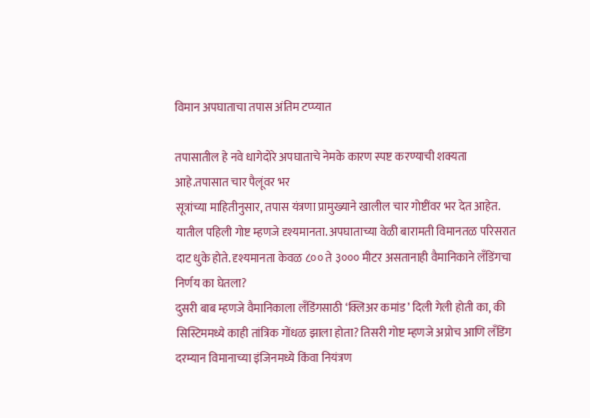विमान अपघाताचा तपास अंतिम टप्प्यात

तपासातील हे नवे धागेदोरे अपघाताचे नेमके कारण स्पष्ट करण्याची शक्यता आहे.तपासात चार पैलूंवर भर
सूत्रांच्या माहितीनुसार, तपास यंत्रणा प्रामुख्याने खालील चार गोष्टींवर भर देत आहेत. यातील पहिली गोष्ट म्हणजे दृश्यमानता. अपघाताच्या वेळी बारामती विमानतळ परिसरात दाट धुके होते. दृश्यमानता केवळ ८०० ते ३००० मीटर असतानाही वैमानिकाने लँडिंगचा निर्णय का घेतला?
दुसरी बाब म्हणजे वैमानिकाला लँडिंगसाठी ‘क्लिअर कमांड’ दिली गेली होती का, की सिस्टिममध्ये काही तांत्रिक गोंधळ झाला होता? तिसरी गोष्ट म्हणजे अप्रोच आणि लँडिंग दरम्यान विमानाच्या इंजिनमध्ये किंवा नियंत्रण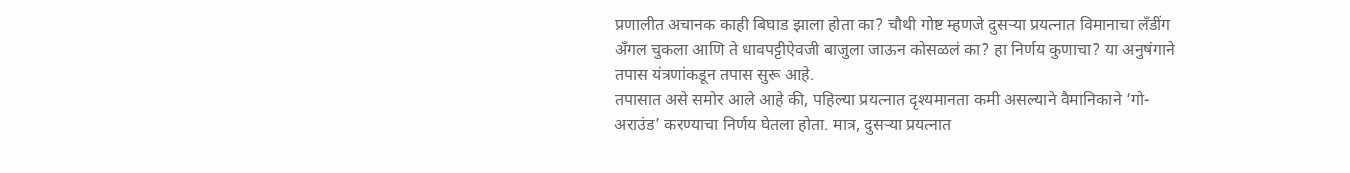प्रणालीत अचानक काही बिघाड झाला होता का? चौथी गोष्ट म्हणजे दुसऱ्या प्रयत्नात विमानाचा लँडींग अँगल चुकला आणि ते धावपट्टीऐवजी बाजुला जाऊन कोसळलं का? हा निर्णय कुणाचा? या अनुषंगाने तपास यंत्रणांकडून तपास सुरू आहे.
तपासात असे समोर आले आहे की, पहिल्या प्रयत्नात दृश्यमानता कमी असल्याने वैमानिकाने ‘गो-अराउंड’ करण्याचा निर्णय घेतला होता. मात्र, दुसऱ्या प्रयत्नात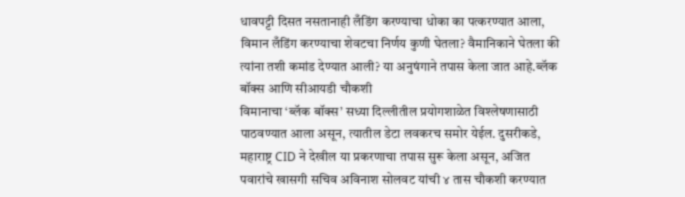धावपट्टी दिसत नसतानाही लँडिंग करण्याचा धोका का पत्करण्यात आला, विमान लँडिंग करण्याचा शेवटचा निर्णय कुणी घेतला? वैमानिकाने घेतला की त्यांना तशी कमांड देण्यात आली? या अनुषंगाने तपास केला जात आहे.ब्लॅक बॉक्स आणि सीआयडी चौकशी
विमानाचा ‘ब्लॅक बॉक्स’ सध्या दिल्लीतील प्रयोगशाळेत विश्लेषणासाठी पाठवण्यात आला असून, त्यातील डेटा लवकरच समोर येईल. दुसरीकडे, महाराष्ट्र CID ने देखील या प्रकरणाचा तपास सुरू केला असून, अजित पवारांचे खासगी सचिव अविनाश सोलवट यांची ४ तास चौकशी करण्यात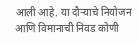आली आहे. या दौऱ्याचे नियोजन आणि विमानाची निवड कोणी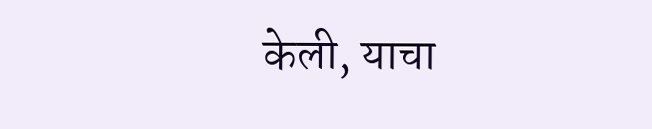केली, याचा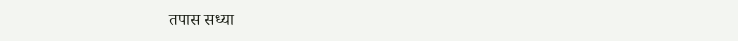तपास सध्या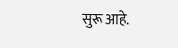सुरू आहे.